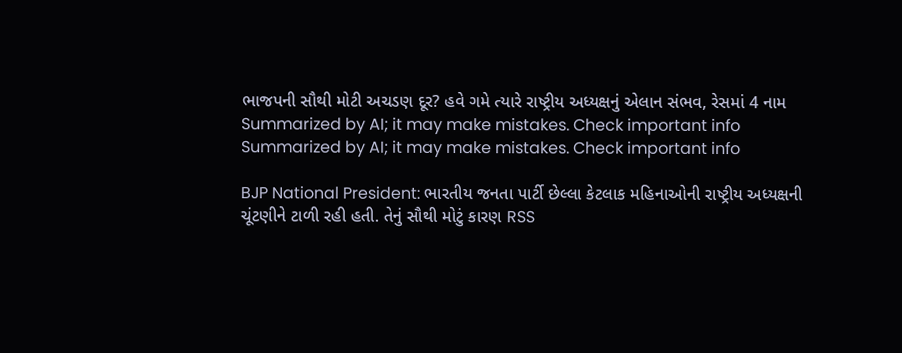ભાજપની સૌથી મોટી અચડણ દૂર? હવે ગમે ત્યારે રાષ્ટ્રીય અધ્યક્ષનું એલાન સંભવ, રેસમાં 4 નામ
Summarized by AI; it may make mistakes. Check important info
Summarized by AI; it may make mistakes. Check important info

BJP National President: ભારતીય જનતા પાર્ટી છેલ્લા કેટલાક મહિનાઓની રાષ્ટ્રીય અધ્યક્ષની ચૂંટણીને ટાળી રહી હતી. તેનું સૌથી મોટું કારણ RSS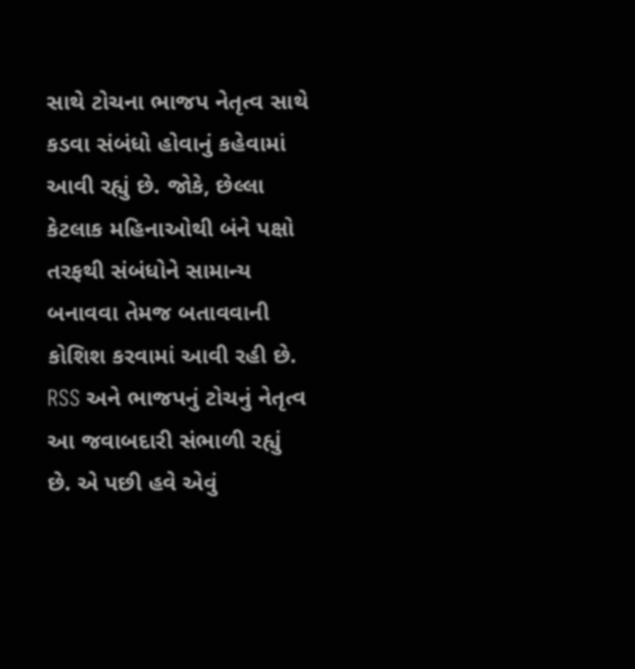સાથે ટોચના ભાજપ નેતૃત્વ સાથે કડવા સંબંધો હોવાનું કહેવામાં આવી રહ્યું છે. જોકે, છેલ્લા કેટલાક મહિનાઓથી બંને પક્ષો તરફથી સંબંધોને સામાન્ય બનાવવા તેમજ બતાવવાની કોશિશ કરવામાં આવી રહી છે. RSS અને ભાજપનું ટોચનું નેતૃત્વ આ જવાબદારી સંભાળી રહ્યું છે. એ પછી હવે એવું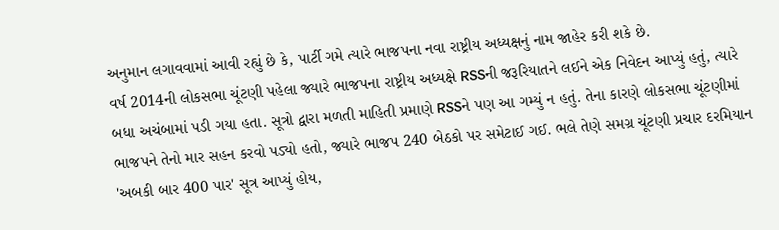અનુમાન લગાવવામાં આવી રહ્યું છે કે, પાર્ટી ગમે ત્યારે ભાજપના નવા રાષ્ટ્રીય અધ્યક્ષનું નામ જાહેર કરી શકે છે.
વર્ષ 2014ની લોકસભા ચૂંટણી પહેલા જ્યારે ભાજપના રાષ્ટ્રીય અધ્યક્ષે RSSની જરૂરિયાતને લઈને એક નિવેદન આપ્યું હતું, ત્યારે બધા અચંબામાં પડી ગયા હતા. સૂત્રો દ્વારા મળતી માહિતી પ્રમાણે RSSને પણ આ ગમ્યું ન હતું. તેના કારણે લોકસભા ચૂંટણીમાં ભાજપને તેનો માર સહન કરવો પડ્યો હતો, જ્યારે ભાજપ 240 બેઠકો પર સમેટાઈ ગઈ. ભલે તેણે સમગ્ર ચૂંટણી પ્રચાર દરમિયાન 'અબકી બાર 400 પાર' સૂત્ર આપ્યું હોય,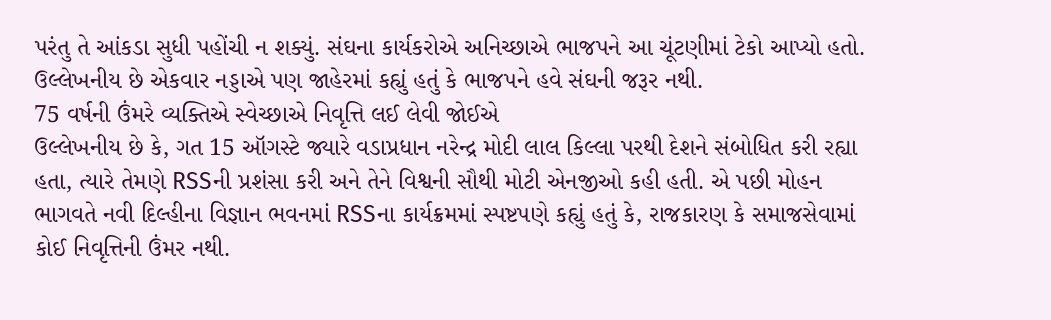પરંતુ તે આંકડા સુધી પહોંચી ન શક્યું. સંઘના કાર્યકરોએ અનિચ્છાએ ભાજપને આ ચૂંટણીમાં ટેકો આપ્યો હતો. ઉલ્લેખનીય છે એકવાર નડ્ડાએ પણ જાહેરમાં કહ્યું હતું કે ભાજપને હવે સંઘની જરૂર નથી.
75 વર્ષની ઉંમરે વ્યક્તિએ સ્વેચ્છાએ નિવૃત્તિ લઈ લેવી જોઈએ
ઉલ્લેખનીય છે કે, ગત 15 ઑગસ્ટે જ્યારે વડાપ્રધાન નરેન્દ્ર મોદી લાલ કિલ્લા પરથી દેશને સંબોધિત કરી રહ્યા હતા, ત્યારે તેમણે RSSની પ્રશંસા કરી અને તેને વિશ્વની સૌથી મોટી એનજીઓ કહી હતી. એ પછી મોહન ભાગવતે નવી દિલ્હીના વિજ્ઞાન ભવનમાં RSSના કાર્યક્રમમાં સ્પષ્ટપણે કહ્યું હતું કે, રાજકારણ કે સમાજસેવામાં કોઈ નિવૃત્તિની ઉંમર નથી.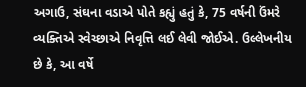અગાઉ, સંઘના વડાએ પોતે કહ્યું હતું કે, 75 વર્ષની ઉંમરે વ્યક્તિએ સ્વેચ્છાએ નિવૃત્તિ લઈ લેવી જોઈએ. ઉલ્લેખનીય છે કે, આ વર્ષે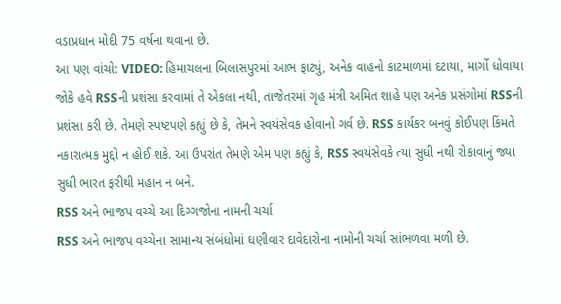વડાપ્રધાન મોદી 75 વર્ષના થવાના છે.
આ પણ વાંચો: VIDEO: હિમાચલના બિલાસપુરમાં આભ ફાટ્યું, અનેક વાહનો કાટમાળમાં દટાયા, માર્ગો ધોવાયા
જોકે હવે RSSની પ્રશંસા કરવામાં તે એકલા નથી, તાજેતરમાં ગૃહ મંત્રી અમિત શાહે પણ અનેક પ્રસંગોમાં RSSની પ્રશંસા કરી છે. તેમણે સ્પષ્ટપણે કહ્યું છે કે, તેમને સ્વયંસેવક હોવાનો ગર્વ છે. RSS કાર્યકર બનવું કોઈપણ કિંમતે નકારાત્મક મુદ્દો ન હોઈ શકે. આ ઉપરાંત તેમણે એમ પણ કહ્યું કે, RSS સ્વયંસેવકે ત્યા સુધી નથી રોકાવાનું જ્યા સુધી ભારત ફરીથી મહાન ન બને.
RSS અને ભાજપ વચ્ચે આ દિગ્ગજોના નામની ચર્ચા
RSS અને ભાજપ વચ્ચેના સામાન્ય સંબંધોમાં ઘણીવાર દાવેદારોના નામોની ચર્ચા સાંભળવા મળી છે.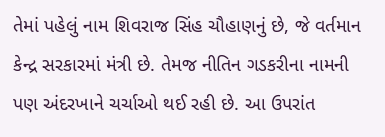તેમાં પહેલું નામ શિવરાજ સિંહ ચૌહાણનું છે, જે વર્તમાન કેન્દ્ર સરકારમાં મંત્રી છે. તેમજ નીતિન ગડકરીના નામની પણ અંદરખાને ચર્ચાઓ થઈ રહી છે. આ ઉપરાંત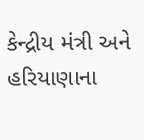કેન્દ્રીય મંત્રી અને હરિયાણાના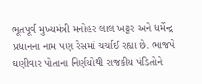ભૂતપૂર્વ મુખ્યમંત્રી મનોહર લાલ ખટ્ટર અને ધર્મેન્દ્ર પ્રધાનના નામ પણ રેસમાં ચર્ચાઈ રહ્યા છે. ભાજપે ઘણીવાર પોતાના નિર્ણયોથી રાજકીય પંડિતોને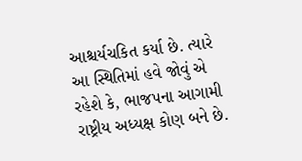આશ્ચર્યચકિત કર્યા છે. ત્યારે આ સ્થિતિમાં હવે જોવું એ રહેશે કે, ભાજપના આગામી રાષ્ટ્રીય અધ્યક્ષ કોણ બને છે.